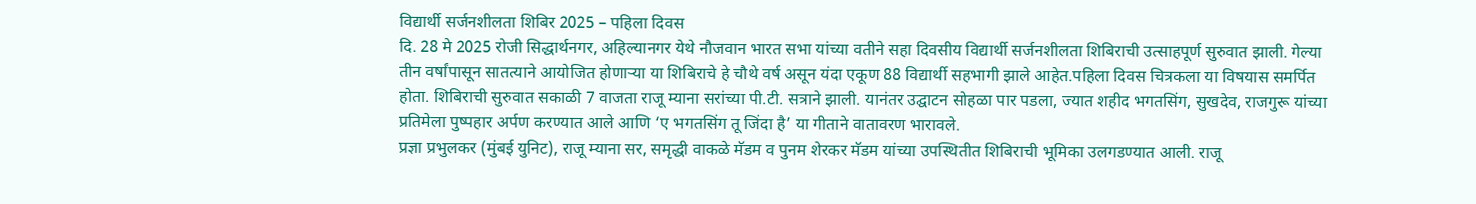विद्यार्थी सर्जनशीलता शिबिर 2025 – पहिला दिवस
दि. 28 मे 2025 रोजी सिद्धार्थनगर, अहिल्यानगर येथे नौजवान भारत सभा यांच्या वतीने सहा दिवसीय विद्यार्थी सर्जनशीलता शिबिराची उत्साहपूर्ण सुरुवात झाली. गेल्या तीन वर्षांपासून सातत्याने आयोजित होणाऱ्या या शिबिराचे हे चौथे वर्ष असून यंदा एकूण 88 विद्यार्थी सहभागी झाले आहेत.पहिला दिवस चित्रकला या विषयास समर्पित होता. शिबिराची सुरुवात सकाळी 7 वाजता राजू म्याना सरांच्या पी.टी. सत्राने झाली. यानंतर उद्घाटन सोहळा पार पडला, ज्यात शहीद भगतसिंग, सुखदेव, राजगुरू यांच्या प्रतिमेला पुष्पहार अर्पण करण्यात आले आणि ‘ए भगतसिंग तू जिंदा है’ या गीताने वातावरण भारावले.
प्रज्ञा प्रभुलकर (मुंबई युनिट), राजू म्याना सर, समृद्धी वाकळे मॅडम व पुनम शेरकर मॅडम यांच्या उपस्थितीत शिबिराची भूमिका उलगडण्यात आली. राजू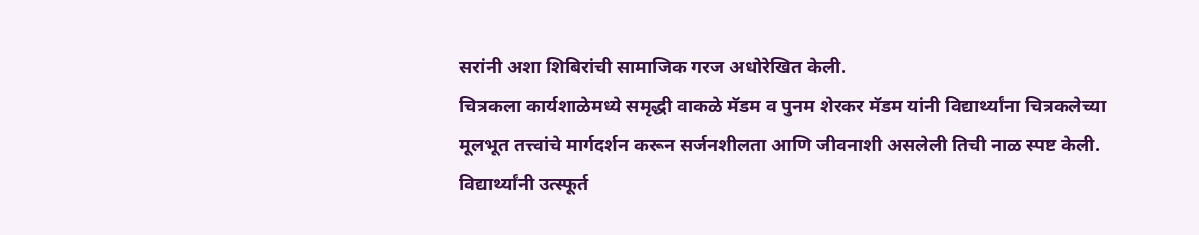सरांनी अशा शिबिरांची सामाजिक गरज अधोरेखित केली.
चित्रकला कार्यशाळेमध्ये समृद्धी वाकळे मॅडम व पुनम शेरकर मॅडम यांनी विद्यार्थ्यांना चित्रकलेच्या मूलभूत तत्त्वांचे मार्गदर्शन करून सर्जनशीलता आणि जीवनाशी असलेली तिची नाळ स्पष्ट केली. विद्यार्थ्यांनी उत्स्फूर्त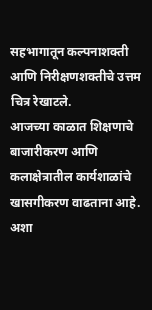सहभागातून कल्पनाशक्ती आणि निरीक्षणशक्तीचे उत्तम चित्र रेखाटले.
आजच्या काळात शिक्षणाचे बाजारीकरण आणि कलाक्षेत्रातील कार्यशाळांचे खासगीकरण वाढताना आहे. अशा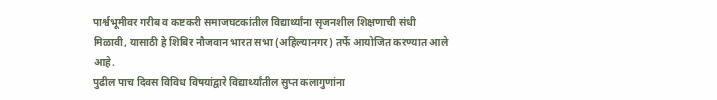पार्श्वभूमीवर गरीब व कष्टकरी समाजघटकांतील विद्यार्थ्यांना सृजनशील शिक्षणाची संधी मिळावी, यासाठी हे शिबिर नौजवान भारत सभा (अहिल्यानगर) तर्फे आयोजित करण्यात आले आहे.
पुढील पाच दिवस विविध विषयांद्वारे विद्यार्थ्यांतील सुप्त कलागुणांना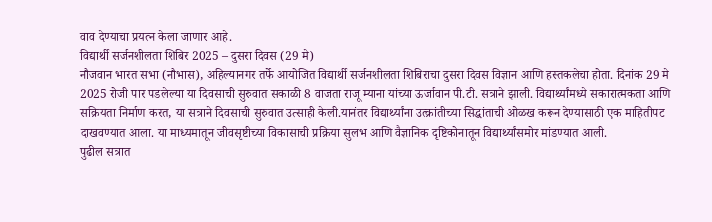वाव देण्याचा प्रयत्न केला जाणार आहे.
विद्यार्थी सर्जनशीलता शिबिर 2025 – दुसरा दिवस (29 मे)
नौजवान भारत सभा (नौभास), अहिल्यानगर तर्फे आयोजित विद्यार्थी सर्जनशीलता शिबिराचा दुसरा दिवस विज्ञान आणि हस्तकलेचा होता. दिनांक 29 मे 2025 रोजी पार पडलेल्या या दिवसाची सुरुवात सकाळी 8 वाजता राजू म्याना यांच्या ऊर्जावान पी.टी. सत्राने झाली. विद्यार्थ्यांमध्ये सकारात्मकता आणि सक्रियता निर्माण करत, या सत्राने दिवसाची सुरुवात उत्साही केली.यानंतर विद्यार्थ्यांना उत्क्रांतीच्या सिद्धांताची ओळख करून देण्यासाठी एक माहितीपट दाखवण्यात आला. या माध्यमातून जीवसृष्टीच्या विकासाची प्रक्रिया सुलभ आणि वैज्ञानिक दृष्टिकोनातून विद्यार्थ्यांसमोर मांडण्यात आली.
पुढील सत्रात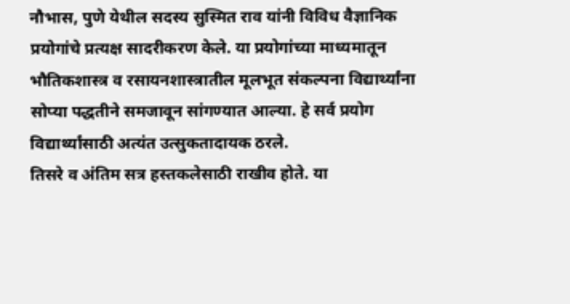नौभास, पुणे येथील सदस्य सुस्मित राव यांनी विविध वैज्ञानिक प्रयोगांचे प्रत्यक्ष सादरीकरण केले. या प्रयोगांच्या माध्यमातून भौतिकशास्त्र व रसायनशास्त्रातील मूलभूत संकल्पना विद्यार्थ्यांना सोप्या पद्धतीने समजावून सांगण्यात आल्या. हे सर्व प्रयोग विद्यार्थ्यांसाठी अत्यंत उत्सुकतादायक ठरले.
तिसरे व अंतिम सत्र हस्तकलेसाठी राखीव होते. या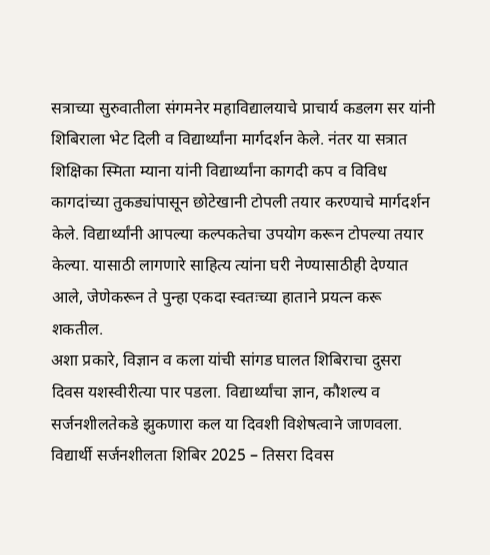सत्राच्या सुरुवातीला संगमनेर महाविद्यालयाचे प्राचार्य कडलग सर यांनी शिबिराला भेट दिली व विद्यार्थ्यांना मार्गदर्शन केले. नंतर या सत्रात शिक्षिका स्मिता म्याना यांनी विद्यार्थ्यांना कागदी कप व विविध कागदांच्या तुकड्यांपासून छोटेखानी टोपली तयार करण्याचे मार्गदर्शन केले. विद्यार्थ्यांनी आपल्या कल्पकतेचा उपयोग करून टोपल्या तयार केल्या. यासाठी लागणारे साहित्य त्यांना घरी नेण्यासाठीही देण्यात आले, जेणेकरून ते पुन्हा एकदा स्वतःच्या हाताने प्रयत्न करू शकतील.
अशा प्रकारे, विज्ञान व कला यांची सांगड घालत शिबिराचा दुसरा दिवस यशस्वीरीत्या पार पडला. विद्यार्थ्यांचा ज्ञान, कौशल्य व सर्जनशीलतेकडे झुकणारा कल या दिवशी विशेषत्वाने जाणवला.
विद्यार्थी सर्जनशीलता शिबिर 2025 – तिसरा दिवस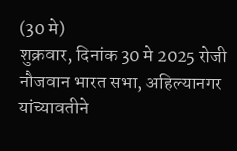(30 मे)
शुक्रवार, दिनांक 30 मे 2025 रोजी नौजवान भारत सभा, अहिल्यानगर यांच्यावतीने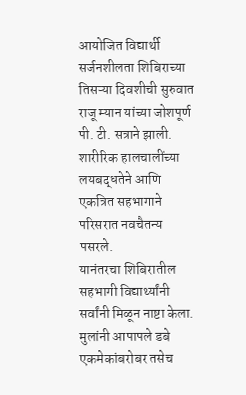आयोजित विद्यार्थी सर्जनशीलता शिबिराच्या तिसऱ्या दिवशीची सुरुवात राजू म्यान यांच्या जोशपूर्ण पी. टी. सत्राने झाली. शारीरिक हालचालींच्या लयबद्धतेने आणि एकत्रित सहभागाने परिसरात नवचैतन्य पसरले.
यानंतरचा शिबिरातील सहभागी विद्यार्थ्यांनी सर्वांनी मिळून नाष्टा केला. मुलांनी आपापले डबे एकमेकांबरोबर तसेच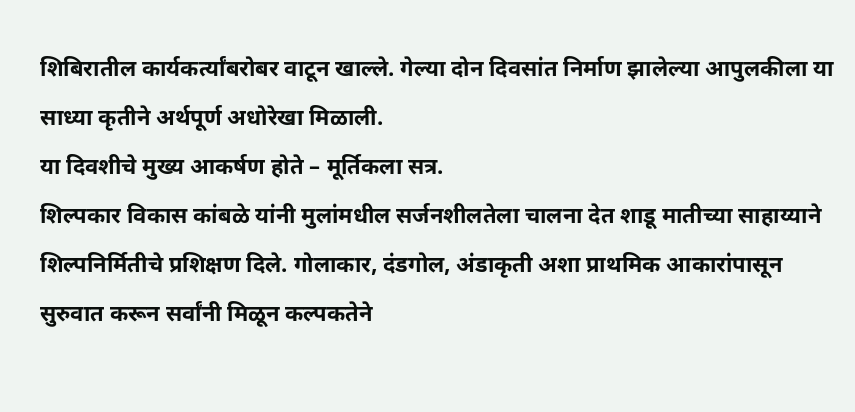शिबिरातील कार्यकर्त्यांबरोबर वाटून खाल्ले. गेल्या दोन दिवसांत निर्माण झालेल्या आपुलकीला या साध्या कृतीने अर्थपूर्ण अधोरेखा मिळाली.
या दिवशीचे मुख्य आकर्षण होते – मूर्तिकला सत्र.
शिल्पकार विकास कांबळे यांनी मुलांमधील सर्जनशीलतेला चालना देत शाडू मातीच्या साहाय्याने शिल्पनिर्मितीचे प्रशिक्षण दिले. गोलाकार, दंडगोल, अंडाकृती अशा प्राथमिक आकारांपासून सुरुवात करून सर्वांनी मिळून कल्पकतेने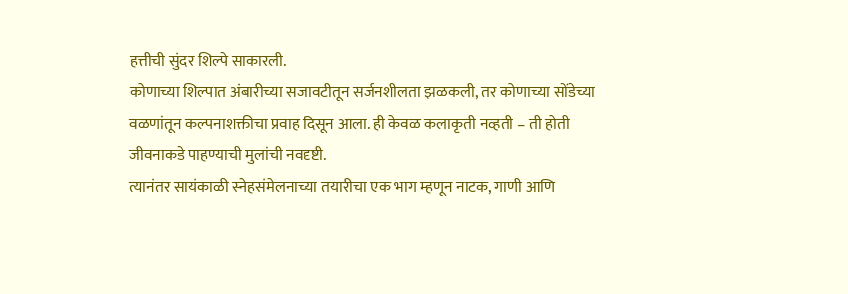हत्तीची सुंदर शिल्पे साकारली.
कोणाच्या शिल्पात अंबारीच्या सजावटीतून सर्जनशीलता झळकली, तर कोणाच्या सोंडेच्या वळणांतून कल्पनाशक्तीचा प्रवाह दिसून आला. ही केवळ कलाकृती नव्हती – ती होती जीवनाकडे पाहण्याची मुलांची नवदृष्टी.
त्यानंतर सायंकाळी स्नेहसंमेलनाच्या तयारीचा एक भाग म्हणून नाटक, गाणी आणि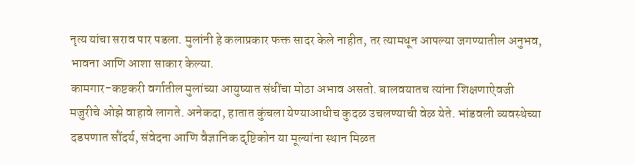नृत्य यांचा सराव पार पडला. मुलांनी हे कलाप्रकार फक्त सादर केले नाहीत, तर त्यामधून आपल्या जगण्यातील अनुभव, भावना आणि आशा साकार केल्या.
कामगार-कष्टकरी वर्गातील मुलांच्या आयुष्यात संधींचा मोठा अभाव असतो. बालवयातच त्यांना शिक्षणाऐवजी मजुरीचे ओझे वाहावे लागते. अनेकदा, हातात कुंचला येण्याआधीच कुदळ उचलण्याची वेळ येते. भांडवली व्यवस्थेच्या दडपणात सौंदर्य, संवेदना आणि वैज्ञानिक दृष्टिकोन या मूल्यांना स्थान मिळत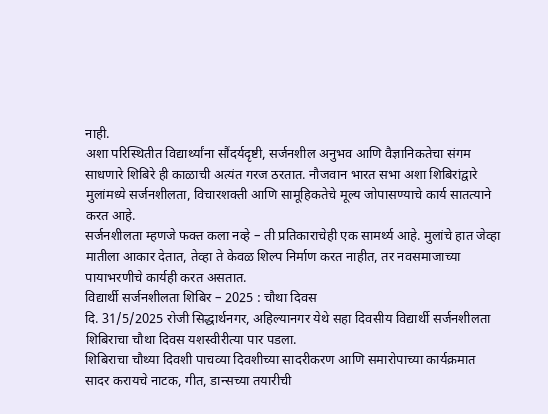नाही.
अशा परिस्थितीत विद्यार्थ्यांना सौंदर्यदृष्टी, सर्जनशील अनुभव आणि वैज्ञानिकतेचा संगम साधणारे शिबिरे ही काळाची अत्यंत गरज ठरतात. नौजवान भारत सभा अशा शिबिरांद्वारे मुलांमध्ये सर्जनशीलता, विचारशक्ती आणि सामूहिकतेचे मूल्य जोपासण्याचे कार्य सातत्याने करत आहे.
सर्जनशीलता म्हणजे फक्त कला नव्हे – ती प्रतिकाराचेही एक सामर्थ्य आहे. मुलांचे हात जेव्हा मातीला आकार देतात, तेव्हा ते केवळ शिल्प निर्माण करत नाहीत, तर नवसमाजाच्या पायाभरणीचे कार्यही करत असतात.
विद्यार्थी सर्जनशीलता शिबिर – 2025 : चौथा दिवस
दि. 31/5/2025 रोजी सिद्धार्थनगर, अहिल्यानगर येथे सहा दिवसीय विद्यार्थी सर्जनशीलता शिबिराचा चौथा दिवस यशस्वीरीत्या पार पडला.
शिबिराचा चौथ्या दिवशी पाचव्या दिवशीच्या सादरीकरण आणि समारोपाच्या कार्यक्रमात सादर करायचे नाटक, गीत, डान्सच्या तयारीची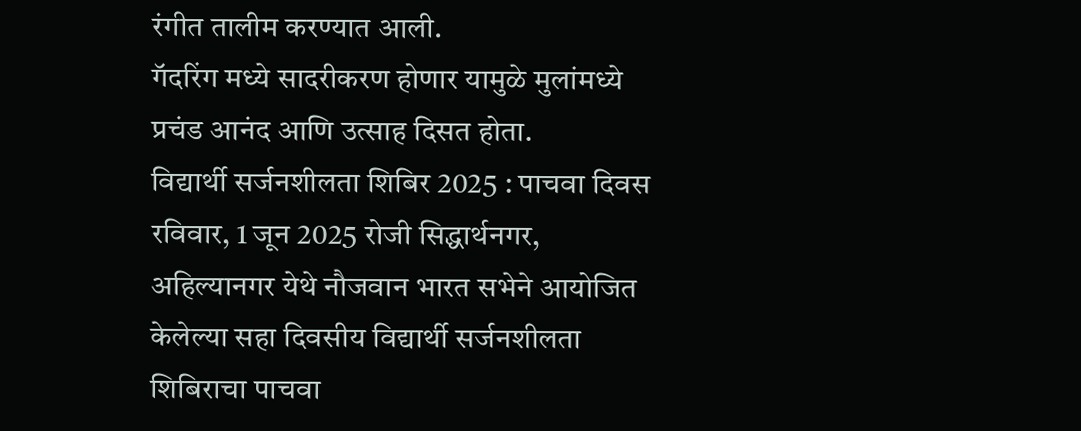रंगीत तालीम करण्यात आली.
गॅदरिंग मध्ये सादरीकरण होणार यामुळे मुलांमध्ये प्रचंड आनंद आणि उत्साह दिसत होता.
विद्यार्थी सर्जनशीलता शिबिर 2025 : पाचवा दिवस
रविवार, 1 जून 2025 रोजी सिद्धार्थनगर, अहिल्यानगर येथे नौजवान भारत सभेने आयोजित केलेल्या सहा दिवसीय विद्यार्थी सर्जनशीलता शिबिराचा पाचवा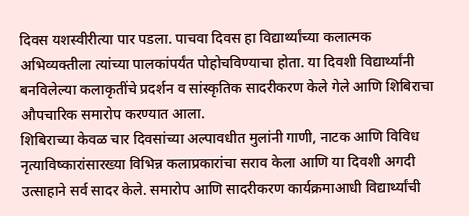दिवस यशस्वीरीत्या पार पडला. पाचवा दिवस हा विद्यार्थ्यांच्या कलात्मक अभिव्यक्तीला त्यांच्या पालकांपर्यंत पोहोचविण्याचा होता. या दिवशी विद्यार्थ्यांनी बनविलेल्या कलाकृतींचे प्रदर्शन व सांस्कृतिक सादरीकरण केले गेले आणि शिबिराचा औपचारिक समारोप करण्यात आला.
शिबिराच्या केवळ चार दिवसांच्या अल्पावधीत मुलांनी गाणी, नाटक आणि विविध नृत्याविष्कारांसारख्या विभिन्न कलाप्रकारांचा सराव केला आणि या दिवशी अगदी उत्साहाने सर्व सादर केले. समारोप आणि सादरीकरण कार्यक्रमाआधी विद्यार्थ्यांची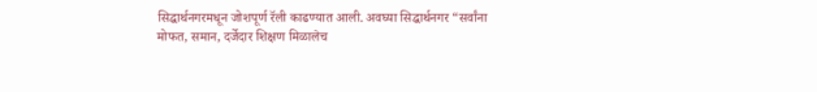सिद्धार्थनगरमधून जोशपूर्ण रॅली काढण्यात आली. अवघ्या सिद्धार्थनगर “सर्वांना मोफत, समान, दर्जेदार शिक्षण मिळालेच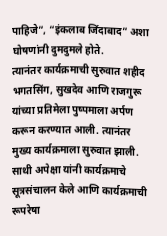पाहिजे”, “इंकलाब जिंदाबाद” अशा घोषणांनी दुमदुमले होते.
त्यानंतर कार्यक्रमाची सुरुवात शहीद भगतसिंग, सुखदेव आणि राजगुरू यांच्या प्रतिमेला पुष्पमाला अर्पण करून करण्यात आली. त्यानंतर मुख्य कार्यक्रमाला सुरुवात झाली. साथी अपेक्षा यांनी कार्यक्रमाचे सूत्रसंचालन केले आणि कार्यक्रमाची रूपरेषा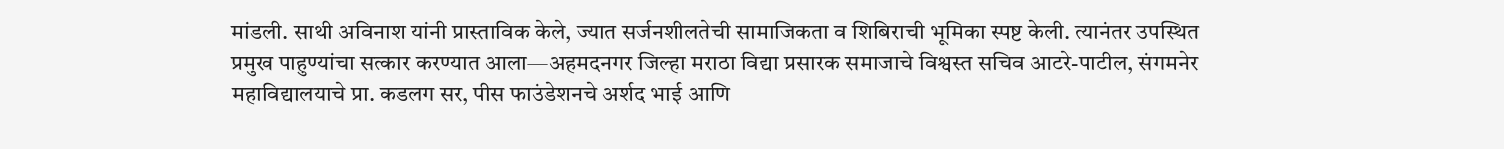मांडली. साथी अविनाश यांनी प्रास्ताविक केले, ज्यात सर्जनशीलतेची सामाजिकता व शिबिराची भूमिका स्पष्ट केली. त्यानंतर उपस्थित प्रमुख पाहुण्यांचा सत्कार करण्यात आला—अहमदनगर जिल्हा मराठा विद्या प्रसारक समाजाचे विश्वस्त सचिव आटरे-पाटील, संगमनेर महाविद्यालयाचे प्रा. कडलग सर, पीस फाउंडेशनचे अर्शद भाई आणि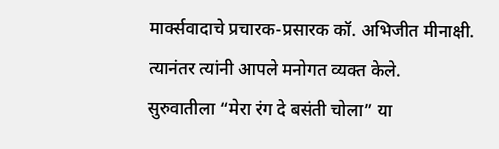मार्क्सवादाचे प्रचारक-प्रसारक कॉ. अभिजीत मीनाक्षी. त्यानंतर त्यांनी आपले मनोगत व्यक्त केले.
सुरुवातीला “मेरा रंग दे बसंती चोला” या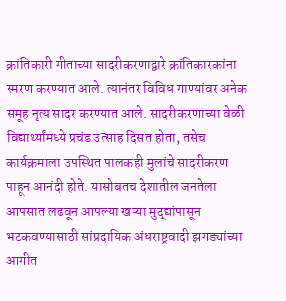क्रांतिकारी गीताच्या सादरीकरणाद्वारे क्रांतिकारकांना स्मरण करण्यात आले. त्यानंतर विविध गाण्यांवर अनेक समूह नृत्य सादर करण्यात आले. सादरीकरणाच्या वेळी विद्यार्थ्यांमध्ये प्रचंड उत्साह दिसत होता, तसेच कार्यक्रमाला उपस्थित पालकही मुलांचे सादरीकरण पाहून आनंदी होते. यासोबतच देशातील जनतेला आपसात लढवून आपल्या खऱ्या मुद्द्यांपासून भटकवण्यासाठी सांप्रदायिक अंधराष्ट्रवादी झगड्यांच्या आगीत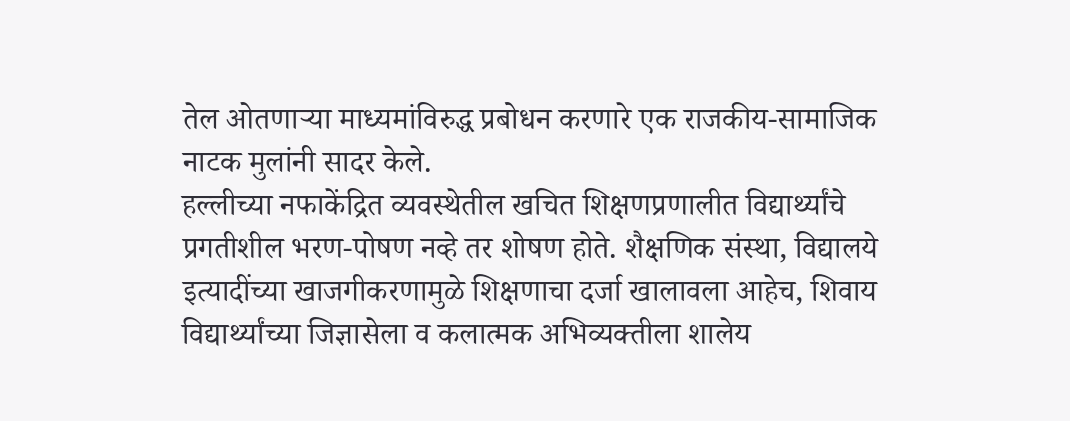तेल ओतणाऱ्या माध्यमांविरुद्ध प्रबोधन करणारे एक राजकीय-सामाजिक नाटक मुलांनी सादर केले.
हल्लीच्या नफाकेंद्रित व्यवस्थेतील खचित शिक्षणप्रणालीत विद्यार्थ्यांचे प्रगतीशील भरण-पोषण नव्हे तर शोषण होते. शैक्षणिक संस्था, विद्यालये इत्यादींच्या खाजगीकरणामुळे शिक्षणाचा दर्जा खालावला आहेच, शिवाय विद्यार्थ्यांच्या जिज्ञासेला व कलात्मक अभिव्यक्तीला शालेय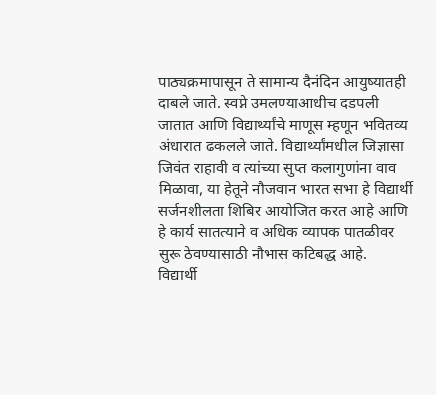पाठ्यक्रमापासून ते सामान्य दैनंदिन आयुष्यातही दाबले जाते. स्वप्ने उमलण्याआधीच दडपली जातात आणि विद्यार्थ्यांचे माणूस म्हणून भवितव्य अंधारात ढकलले जाते. विद्यार्थ्यांमधील जिज्ञासा जिवंत राहावी व त्यांच्या सुप्त कलागुणांना वाव मिळावा, या हेतूने नौजवान भारत सभा हे विद्यार्थी सर्जनशीलता शिबिर आयोजित करत आहे आणि हे कार्य सातत्याने व अधिक व्यापक पातळीवर सुरू ठेवण्यासाठी नौभास कटिबद्ध आहे.
विद्यार्थी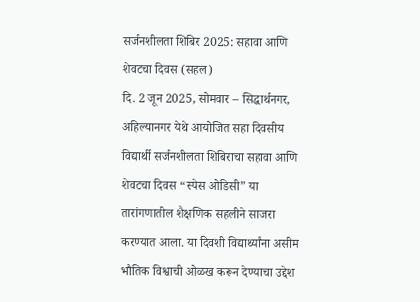सर्जनशीलता शिबिर 2025: सहावा आणि शेवटचा दिवस (सहल)
दि. 2 जून 2025, सोमवार – सिद्धार्थनगर, अहिल्यानगर येथे आयोजित सहा दिवसीय विद्यार्थी सर्जनशीलता शिबिराचा सहावा आणि शेवटचा दिवस “स्पेस ओडिसी” या तारांगणातील शैक्षणिक सहलीने साजरा करण्यात आला. या दिवशी विद्यार्थ्यांना असीम भौतिक विश्वाची ओळख करून देण्याचा उद्देश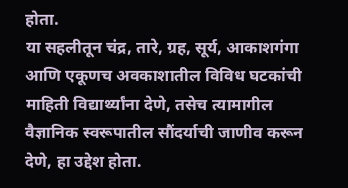होता.
या सहलीतून चंद्र, तारे, ग्रह, सूर्य, आकाशगंगा आणि एकूणच अवकाशातील विविध घटकांची माहिती विद्यार्थ्यांना देणे, तसेच त्यामागील वैज्ञानिक स्वरूपातील सौंदर्याची जाणीव करून देणे, हा उद्देश होता.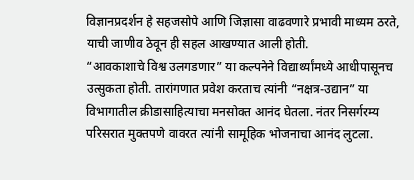विज्ञानप्रदर्शन हे सहजसोपे आणि जिज्ञासा वाढवणारे प्रभावी माध्यम ठरते, याची जाणीव ठेवून ही सहल आखण्यात आली होती.
“आवकाशाचे विश्व उलगडणार” या कल्पनेने विद्यार्थ्यांमध्ये आधीपासूनच उत्सुकता होती. तारांगणात प्रवेश करताच त्यांनी “नक्षत्र-उद्यान” या विभागातील क्रीडासाहित्याचा मनसोक्त आनंद घेतला. नंतर निसर्गरम्य परिसरात मुक्तपणे वावरत त्यांनी सामूहिक भोजनाचा आनंद लुटला.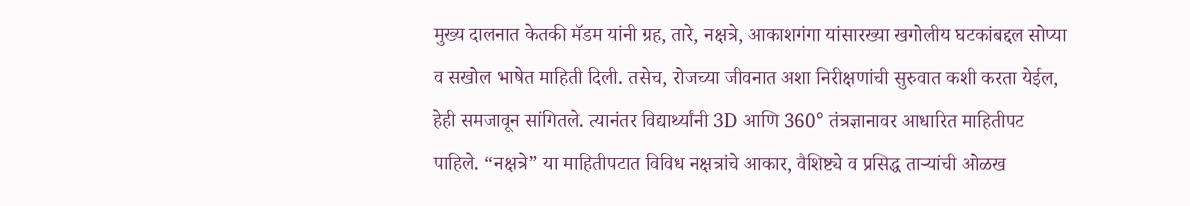मुख्य दालनात केतकी मॅडम यांनी ग्रह, तारे, नक्षत्रे, आकाशगंगा यांसारख्या खगोलीय घटकांबद्दल सोप्या व सखोल भाषेत माहिती दिली. तसेच, रोजच्या जीवनात अशा निरीक्षणांची सुरुवात कशी करता येईल, हेही समजावून सांगितले. त्यानंतर विद्यार्थ्यांनी 3D आणि 360° तंत्रज्ञानावर आधारित माहितीपट पाहिले. “नक्षत्रे” या माहितीपटात विविध नक्षत्रांचे आकार, वैशिष्ट्ये व प्रसिद्ध ताऱ्यांची ओळख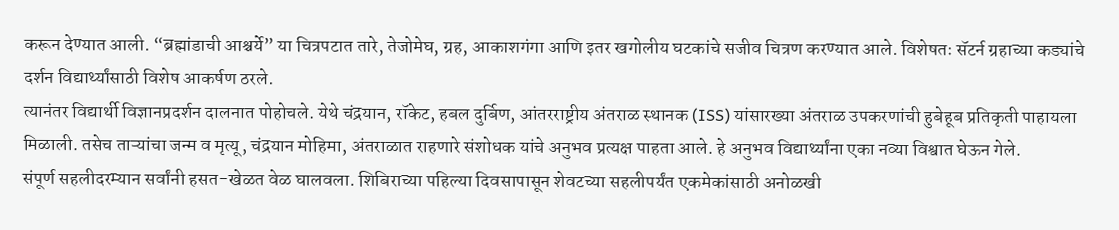करून देण्यात आली. “ब्रह्मांडाची आश्चर्ये” या चित्रपटात तारे, तेजोमेघ, ग्रह, आकाशगंगा आणि इतर खगोलीय घटकांचे सजीव चित्रण करण्यात आले. विशेषतः सॅटर्न ग्रहाच्या कड्यांचे दर्शन विद्यार्थ्यांसाठी विशेष आकर्षण ठरले.
त्यानंतर विद्यार्थी विज्ञानप्रदर्शन दालनात पोहोचले. येथे चंद्रयान, रॉकेट, हबल दुर्बिण, आंतरराष्ट्रीय अंतराळ स्थानक (ISS) यांसारख्या अंतराळ उपकरणांची हुबेहूब प्रतिकृती पाहायला मिळाली. तसेच ताऱ्यांचा जन्म व मृत्यू, चंद्रयान मोहिमा, अंतराळात राहणारे संशोधक यांचे अनुभव प्रत्यक्ष पाहता आले. हे अनुभव विद्यार्थ्यांना एका नव्या विश्वात घेऊन गेले.
संपूर्ण सहलीदरम्यान सर्वांनी हसत-खेळत वेळ घालवला. शिबिराच्या पहिल्या दिवसापासून शेवटच्या सहलीपर्यंत एकमेकांसाठी अनोळखी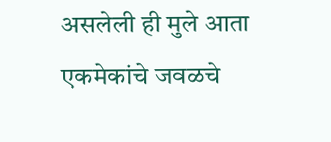असलेली ही मुले आता एकमेकांचे जवळचे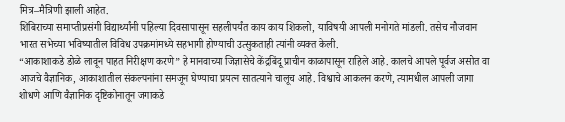मित्र–मैत्रिणी झाली आहेत.
शिबिराच्या समाप्तीप्रसंगी विद्यार्थ्यांनी पहिल्या दिवसापासून सहलीपर्यंत काय काय शिकलो, याविषयी आपली मनोगते मांडली. तसेच नौजवान भारत सभेच्या भविष्यातील विविध उपक्रमांमध्ये सहभागी होण्याची उत्सुकताही त्यांनी व्यक्त केली.
“आकाशाकडे डोळे लावून पाहत निरीक्षण करणे” हे मानवाच्या जिज्ञासेचे केंद्रबिंदू प्राचीन काळापासून राहिले आहे. कालचे आपले पूर्वज असोत वा आजचे वैज्ञानिक, आकाशातील संकल्पनांना समजून घेण्याचा प्रयत्न सातत्याने चालूच आहे. विश्वाचे आकलन करणे, त्यामधील आपली जागा शोधणे आणि वैज्ञानिक दृष्टिकोनातून जगाकडे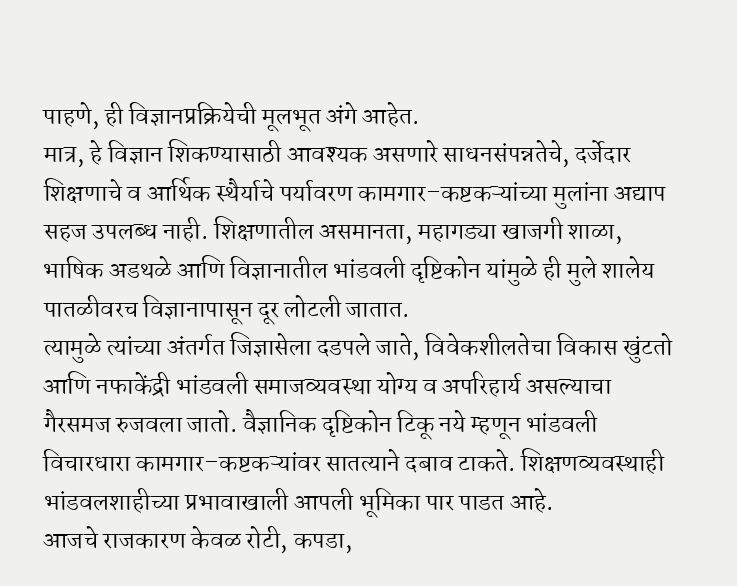पाहणे, ही विज्ञानप्रक्रियेची मूलभूत अंगे आहेत.
मात्र, हे विज्ञान शिकण्यासाठी आवश्यक असणारे साधनसंपन्नतेचे, दर्जेदार शिक्षणाचे व आर्थिक स्थैर्याचे पर्यावरण कामगार–कष्टकऱ्यांच्या मुलांना अद्याप सहज उपलब्ध नाही. शिक्षणातील असमानता, महागड्या खाजगी शाळा, भाषिक अडथळे आणि विज्ञानातील भांडवली दृष्टिकोन यांमुळे ही मुले शालेय पातळीवरच विज्ञानापासून दूर लोटली जातात.
त्यामुळे त्यांच्या अंतर्गत जिज्ञासेला दडपले जाते, विवेकशीलतेचा विकास खुंटतो आणि नफाकेंद्री भांडवली समाजव्यवस्था योग्य व अपरिहार्य असल्याचा गैरसमज रुजवला जातो. वैज्ञानिक दृष्टिकोन टिकू नये म्हणून भांडवली विचारधारा कामगार–कष्टकऱ्यांवर सातत्याने दबाव टाकते. शिक्षणव्यवस्थाही भांडवलशाहीच्या प्रभावाखाली आपली भूमिका पार पाडत आहे.
आजचे राजकारण केवळ रोटी, कपडा,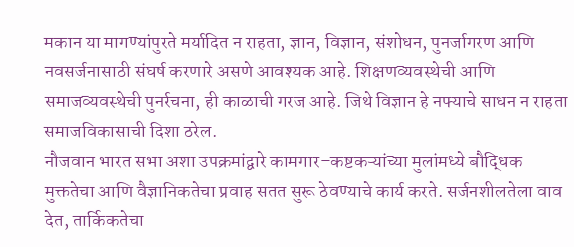मकान या मागण्यांपुरते मर्यादित न राहता, ज्ञान, विज्ञान, संशोधन, पुनर्जागरण आणि नवसर्जनासाठी संघर्ष करणारे असणे आवश्यक आहे. शिक्षणव्यवस्थेची आणि समाजव्यवस्थेची पुनर्रचना, ही काळाची गरज आहे. जिथे विज्ञान हे नफ्याचे साधन न राहता समाजविकासाची दिशा ठरेल.
नौजवान भारत सभा अशा उपक्रमांद्वारे कामगार–कष्टकऱ्यांच्या मुलांमध्ये बौद्धिक मुक्ततेचा आणि वैज्ञानिकतेचा प्रवाह सतत सुरू ठेवण्याचे कार्य करते. सर्जनशीलतेला वाव देत, तार्किकतेचा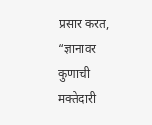प्रसार करत, “ज्ञानावर कुणाची मक्तेदारी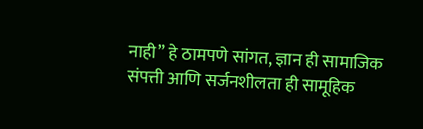नाही” हे ठामपणे सांगत, ज्ञान ही सामाजिक संपत्ती आणि सर्जनशीलता ही सामूहिक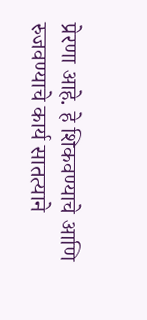प्रेरणा आहे. हे शिकवण्याचे आणि रुजवण्याचे कार्य सातत्याने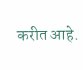करीत आहे.